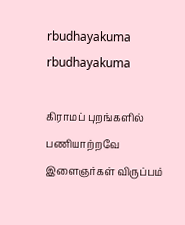rbudhayakuma
rbudhayakuma

கிராமப் புறங்களில் பணியாற்றவே இளைஞர்கள் விருப்பம்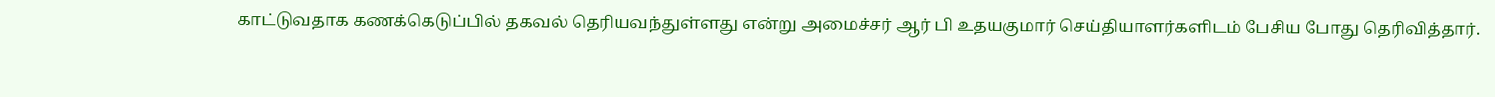காட்டுவதாக கணக்கெடுப்பில் தகவல் தெரியவந்துள்ளது என்று அமைச்சர் ஆர் பி உதயகுமார் செய்தியாளர்களிடம் பேசிய போது தெரிவித்தார்.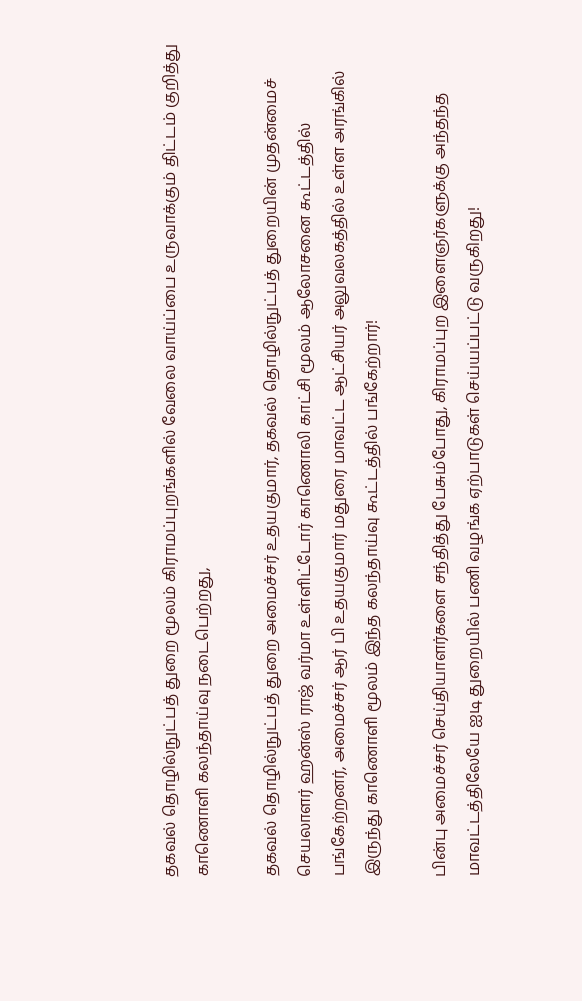தகவல் தொழில்நுட்பத் துறை மூலம் கிராமப்புறங்களில் வேலை வாய்ப்பை உருவாக்கும் திட்டம் குறித்து காணொளி கலந்தாய்வு நடைபெற்றது,

தகவல் தொழில்நுட்பத் துறை அமைச்சர் உதயகுமார், தகவல் தொழில்நுட்பத் துறையின் முதன்மைச் செயலாளர் ஹன்ஸ் ராஜ் வர்மா உள்ளிட்டோர் காணொலி காட்சி மூலம் ஆலோசனை கூட்டத்தில் பங்கேற்றனர், அமைச்சர் ஆர் பி உதயகுமார் மதுரை மாவட்ட ஆட்சியர் அலுவலகத்தில் உள்ள அரங்கில் இருந்து காணொளி மூலம் இந்த கலந்தாய்வு கூட்டத்தில் பங்கேற்றார்!

பின்பு அமைச்சர் செய்தியாளர்களை சந்தித்து பேசும்போது, கிராமப்புற இளைஞர்களுக்கு அந்தந்த மாவட்டத்திலேயே ஐடி துறையில் பணி வழங்க ஏற்பாடுகள் செய்யப்பட்டு வருகிறது!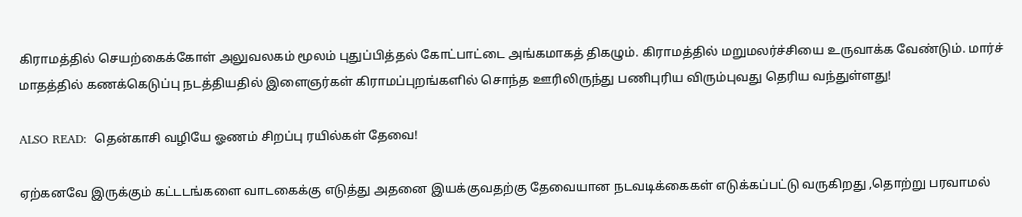கிராமத்தில் செயற்கைக்கோள் அலுவலகம் மூலம் புதுப்பித்தல் கோட்பாட்டை அங்கமாகத் திகழும். கிராமத்தில் மறுமலர்ச்சியை உருவாக்க வேண்டும். மார்ச் மாதத்தில் கணக்கெடுப்பு நடத்தியதில் இளைஞர்கள் கிராமப்புறங்களில் சொந்த ஊரிலிருந்து பணிபுரிய விரும்புவது தெரிய வந்துள்ளது!

ALSO READ:  தென்காசி வழியே ஓணம் சிறப்பு ரயில்கள் தேவை!

ஏற்கனவே இருக்கும் கட்டடங்களை வாடகைக்கு எடுத்து அதனை இயக்குவதற்கு தேவையான நடவடிக்கைகள் எடுக்கப்பட்டு வருகிறது ,தொற்று பரவாமல்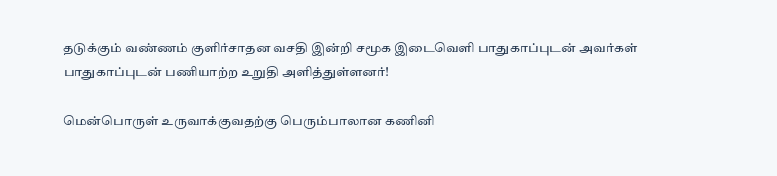தடுக்கும் வண்ணம் குளிர்சாதன வசதி இன்றி சமூக இடைவெளி பாதுகாப்புடன் அவர்கள் பாதுகாப்புடன் பணியாற்ற உறுதி அளித்துள்ளனர்!

மென்பொருள் உருவாக்குவதற்கு பெரும்பாலான கணினி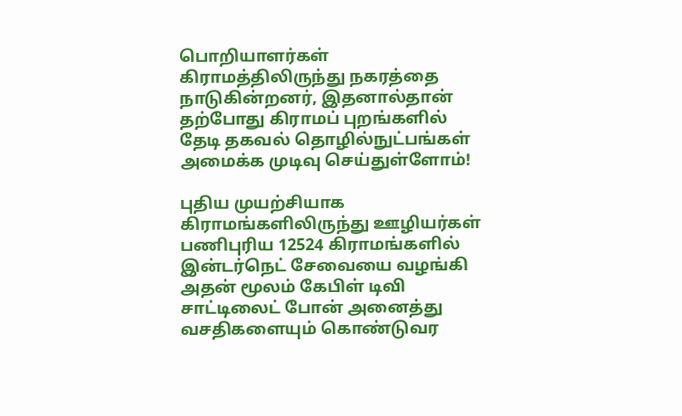பொறியாளர்கள் கிராமத்திலிருந்து நகரத்தை நாடுகின்றனர், இதனால்தான் தற்போது கிராமப் புறங்களில் தேடி தகவல் தொழில்நுட்பங்கள் அமைக்க முடிவு செய்துள்ளோம்!

புதிய முயற்சியாக கிராமங்களிலிருந்து ஊழியர்கள் பணிபுரிய 12524 கிராமங்களில் இன்டர்நெட் சேவையை வழங்கி அதன் மூலம் கேபிள் டிவி சாட்டிலைட் போன் அனைத்து வசதிகளையும் கொண்டுவர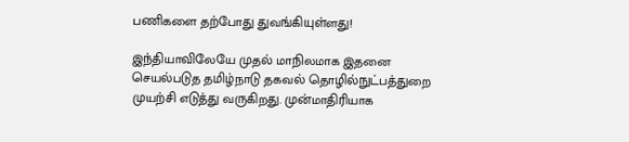பணிகளை தற்போது துவங்கியுள்ளது!

இந்தியாவிலேயே முதல் மாநிலமாக இதனை செயல்படுத தமிழ்நாடு தகவல் தொழில்நுட்பத்துறை முயற்சி எடுத்து வருகிறது. முன்மாதிரியாக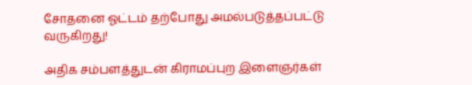சோதனை ஓட்டம் தற்போது அமல்படுத்தப்பட்டு வருகிறது!

அதிக சம்பளத்துடன் கிராமப்புற இளைஞர்கள்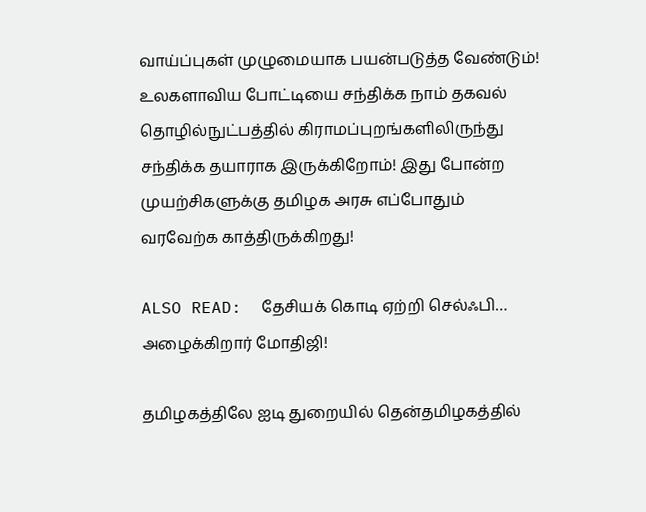வாய்ப்புகள் முழுமையாக பயன்படுத்த வேண்டும்! உலகளாவிய போட்டியை சந்திக்க நாம் தகவல் தொழில்நுட்பத்தில் கிராமப்புறங்களிலிருந்து சந்திக்க தயாராக இருக்கிறோம்! இது போன்ற முயற்சிகளுக்கு தமிழக அரசு எப்போதும் வரவேற்க காத்திருக்கிறது!

ALSO READ:  தேசியக் கொடி ஏற்றி செல்ஃபி… அழைக்கிறார் மோதிஜி!

தமிழகத்திலே ஐடி துறையில் தென்தமிழகத்தில்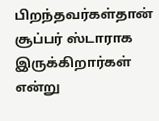பிறந்தவர்கள்தான் சூப்பர் ஸ்டாராக இருக்கிறார்கள் என்று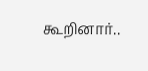கூறினார்..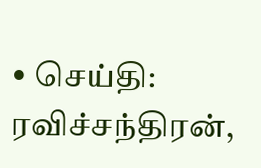• செய்தி: ரவிச்சந்திரன்,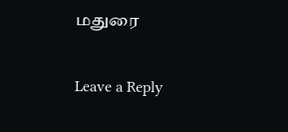மதுரை

Leave a Reply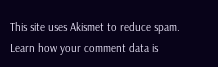This site uses Akismet to reduce spam. Learn how your comment data is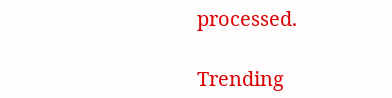processed.

Trending